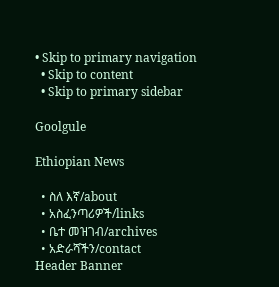• Skip to primary navigation
  • Skip to content
  • Skip to primary sidebar

Goolgule

Ethiopian News

  • ስለ እኛ/about
  • አስፈንጣሪዎች/links
  • ቤተ መዝገብ/archives
  • አድራሻችን/contact
Header Banner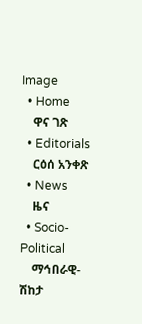Image
  • Home
    ዋና ገጽ
  • Editorials
    ርዕሰ አንቀጽ
  • News
    ዜና
  • Socio-Political
    ማኅበራዊ-ሽከታ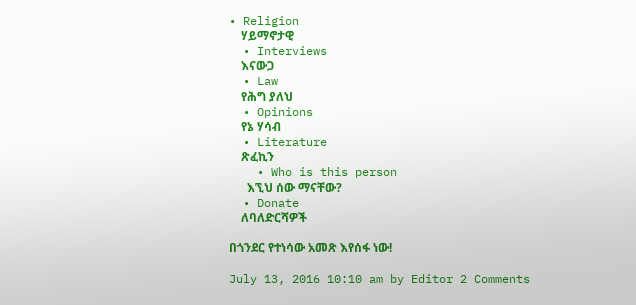• Religion
    ሃይማኖታዊ
  • Interviews
    እናውጋ
  • Law
    የሕግ ያለህ
  • Opinions
    የኔ ሃሳብ
  • Literature
    ጽፈኪን
    • Who is this person
      እኚህ ሰው ማናቸው?
  • Donate
    ለባለድርሻዎች

በጎንደር የተነሳው አመጽ እየሰፋ ነው!

July 13, 2016 10:10 am by Editor 2 Comments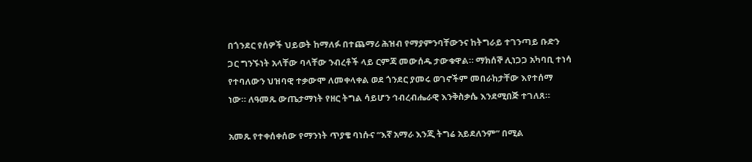በጎንደር የሰዎች ህይወት ከማለፉ በተጨማሪ ሕዝብ የማያምንባቸውንና ከትግራይ ተገንጣይ ቡድን ጋር ግንኙነት አላቸው ባላቸው ንብረቶች ላይ ርምጃ መውሰዱ ታውቁዋል። ማክሰኞ ሊነጋጋ አካባቢ ተነሳ የተባለውን ህዝባዊ ተቃውሞ ለመቀላቀል ወደ ጎንደር ያመሩ ወገኖችም መበራከታቸው እየተሰማ ነው። ለዓመጹ ውጤታማነት የዘር ትግል ሳይሆን ኅብረብሔራዊ እንቅስቃሴ እንደሚበጅ ተገለጸ።

አመጹ የተቀሰቀሰው የማንነት ጥያቄ ባነሱና “እኛ አማራ እንጂ ትግሬ አይደለንም” በሚል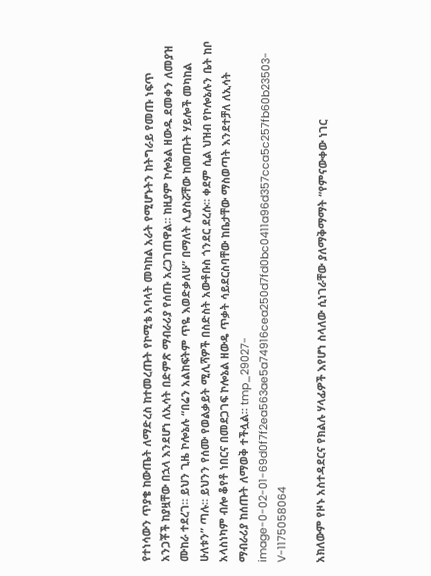የተነሳውን ጥያቄ ከውጤት ለማድረስ ከተመረጡት የኮሚቴ አባላት መካከል አራት የሚሆኑትን ከትግራይ የመጡ ነፍጥ አንጋቾች ከያዟቸው በኋላ እንደሆነ ለኢሳት በድምጽ ማብራሪያ የሰጡ አረጋገጠዋል። ከዚያም ኮሎኔል ዘውዱ ደመቀን ለመያዝ ሙከራ ተደረገ። ይህን ጊዜ ኮሎኔሉ “በሬን አልከፍትም ጥዬ እወድቃለሁ” በማለት ሊያስሯቸው ከመጡት ሃይሎች መካከል ሁለቱን” ጣሉ። ይህንን የሰሙ የወልቃይት ሚሊሻዎች በስድስት አውቶቡስ ጎንደር ደረሱ። ቀደም ሲል ህዝብ የኮሎኔሉን ቤት ከቦ አላስነካም ብሎ ቆየቶ ነበርና በመደጋገፍ ኮሎኔል ዘውዴ ጥቃት ሳይደርስባቸው ከቤታቸው ማስወጣት እንደተቻለ ለኢሳት ማብራሪያ ከሰጡት ለማወቅ ተችሏል። tmp_29027-image-0-02-01-69d0f7f2ea563ae5a74916cea250d7fd0bc0411a96d357cca5c257fb60b23503-V-1175058064

አክለውም የዞኑ አስተዳደርና የክልሉ ሃላፊዎች እየሆነ ስላለው ሲነገራቸው ያለማቅማማት “የምናውቀው ነገር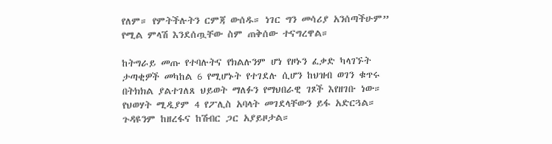የለም። የምትችሉትን ርምጃ ውሰዱ። ነገር ግን መሳሪያ አንሰጣችሁም” የሚል ምላሽ እንደሰጧቸው ስም ጠቅሰው ተናግረዋል።

ከትግራይ መጡ የተባሉትና የክልሉንም ሆነ የዞኑን ፈቃድ ካላገኙት ታጣቂዎች መካከል 6 የሚሆኑት የተገደሉ ሲሆን ከህዝብ ወገን ቁጥሩ በትክክል ያልተገለጸ ህይወት ማለፉን የማህበራዊ ገጾች እየዘገቡ ነው። የህወሃት ሚዲያም 4 የፖሊስ አባላት መገደላቸውን ይፋ አድርጓል። ጉዳዩንም ከዘረፋና ከሽብር ጋር አያይዞታል።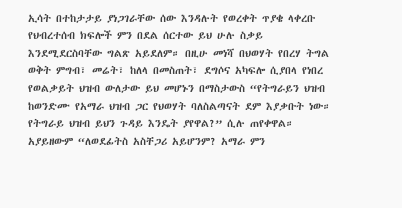ኢሳት በተከታታይ ያነጋገራቸው ሰው እንዳሉት የወረቀት ጥያቄ ላቀረቡ የህብረተሰብ ክፍሎች ምን በደል ሰርተው ይህ ሁሉ ስቃይ እንደሚደርስባቸው ግልጽ አይደለም። በዚሁ መነሻ በህወሃት የበረሃ ትግል ወቅት ምግብ፣ መሬት፣ ከለላ በመስጠት፣ ደግሶና አካፍሎ ሲያበላ የነበረ የወልቃይት ህዝብ ውለታው ይህ መሆኑን በማስታውስ “የትግራይን ህዝብ ከወንድሙ የአማራ ህዝብ ጋር የህወሃት ባለስልጣናት ደም እያቃቡት ነው። የትግራይ ህዝብ ይህን ጉዳይ እንዴት ያየዋል?” ሲሉ ጠየቀዋል። አያይዘውም “ለወደፊትስ አስቸጋሪ አይሆንም? አማራ ምን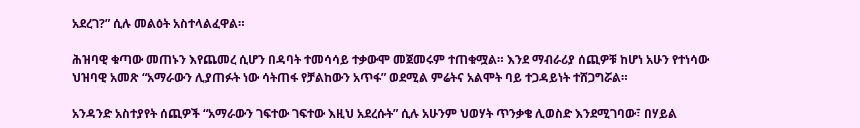አደረገ?” ሲሉ መልዕት አስተላልፈዋል።

ሕዝባዊ ቁጣው መጠኑን እየጨመረ ሲሆን በዳባት ተመሳሳይ ተቃውሞ መጀመሩም ተጠቁሟል። እንደ ማብራሪያ ሰጪዎቹ ከሆነ አሁን የተነሳው ህዝባዊ አመጽ “አማራውን ሊያጠፉት ነው ሳትጠፋ የቻልከውን አጥፋ” ወደሚል ምሬትና አልሞት ባይ ተጋዳይነት ተሸጋግሯል።

አንዳንድ አስተያየት ሰጪዎች “አማራውን ገፍተው ገፍተው እዚህ አደረሱት” ሲሉ አሁንም ህወሃት ጥንቃቄ ሊወስድ እንደሚገባው፣ በሃይል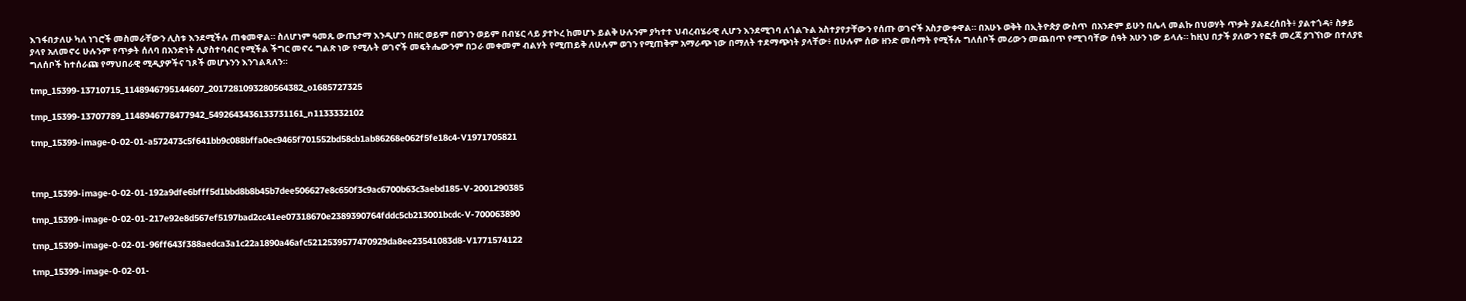እገፋበታለሁ ካለ ነገሮች መስመራቸውን ሊስቱ እንደሚችሉ ጠቁመዋል። ስለሆነም ዓመጹ ውጤታማ እንዲሆን በዘር ወይም በወገን ወይም በብሄር ላይ ያተኮረ ከመሆኑ ይልቅ ሁሉንም ያካተተ ህብረብሄራዊ ሊሆን እንደሚገባ ለጎልጉል አስተያየታቸውን የሰጡ ወገኖች አስታውቀዋል። በአሁኑ ወቅት በኢትዮጵያ ውስጥ  በአንድም ይሁን በሌላ መልኩ በህወሃት ጥቃት ያልደረሰበት፥ ያልተጎዳ፥ ስቃይ ያላየ አለመኖሩ ሁሉንም የጥቃት ሰለባ በአንድነት ሊያስተባብር የሚችል ችግር መኖሩ ግልጽ ነው የሚሉት ወገኖች መፍትሔውንም በጋራ መቀመም ብልሃት የሚጠይቅ ለሁሉም ወገን የሚጠቅም አማራጭ ነው በማለት ተደማጭነት ያላቸው፥ በሁሉም ሰው ዘንድ መሰማት የሚችሉ ግለሰቦች መሪውን መጨበጥ የሚገባቸው ሰዓት አሁን ነው ይላሉ። ከዚህ በታች ያለውን የፎቶ መረጃ ያገኘነው በተለያዩ ግለሰቦች ከተሰራጩ የማህበራዊ ሚዲያዎችና ገጾች መሆኑንን እንገልጻለን።

tmp_15399-13710715_1148946795144607_2017281093280564382_o1685727325

tmp_15399-13707789_1148946778477942_5492643436133731161_n1133332102

tmp_15399-image-0-02-01-a572473c5f641bb9c088bffa0ec9465f701552bd58cb1ab86268e062f5fe18c4-V1971705821



tmp_15399-image-0-02-01-192a9dfe6bfff5d1bbd8b8b45b7dee506627e8c650f3c9ac6700b63c3aebd185-V-2001290385

tmp_15399-image-0-02-01-217e92e8d567ef5197bad2cc41ee07318670e2389390764fddc5cb213001bcdc-V-700063890

tmp_15399-image-0-02-01-96ff643f388aedca3a1c22a1890a46afc5212539577470929da8ee23541083d8-V1771574122

tmp_15399-image-0-02-01-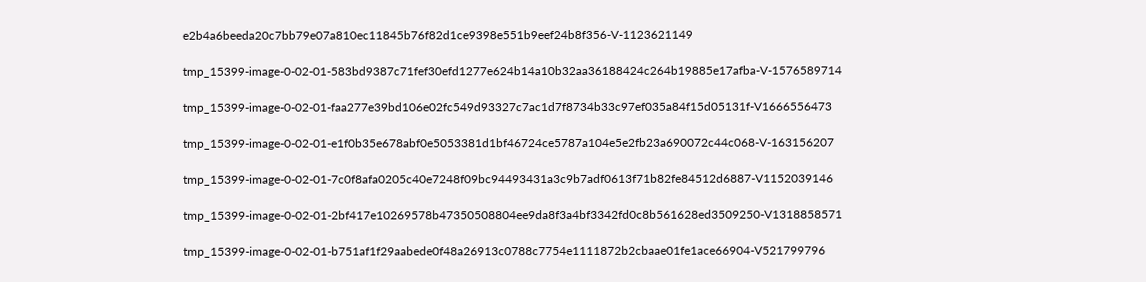e2b4a6beeda20c7bb79e07a810ec11845b76f82d1ce9398e551b9eef24b8f356-V-1123621149

tmp_15399-image-0-02-01-583bd9387c71fef30efd1277e624b14a10b32aa36188424c264b19885e17afba-V-1576589714

tmp_15399-image-0-02-01-faa277e39bd106e02fc549d93327c7ac1d7f8734b33c97ef035a84f15d05131f-V1666556473

tmp_15399-image-0-02-01-e1f0b35e678abf0e5053381d1bf46724ce5787a104e5e2fb23a690072c44c068-V-163156207

tmp_15399-image-0-02-01-7c0f8afa0205c40e7248f09bc94493431a3c9b7adf0613f71b82fe84512d6887-V1152039146

tmp_15399-image-0-02-01-2bf417e10269578b47350508804ee9da8f3a4bf3342fd0c8b561628ed3509250-V1318858571

tmp_15399-image-0-02-01-b751af1f29aabede0f48a26913c0788c7754e1111872b2cbaae01fe1ace66904-V521799796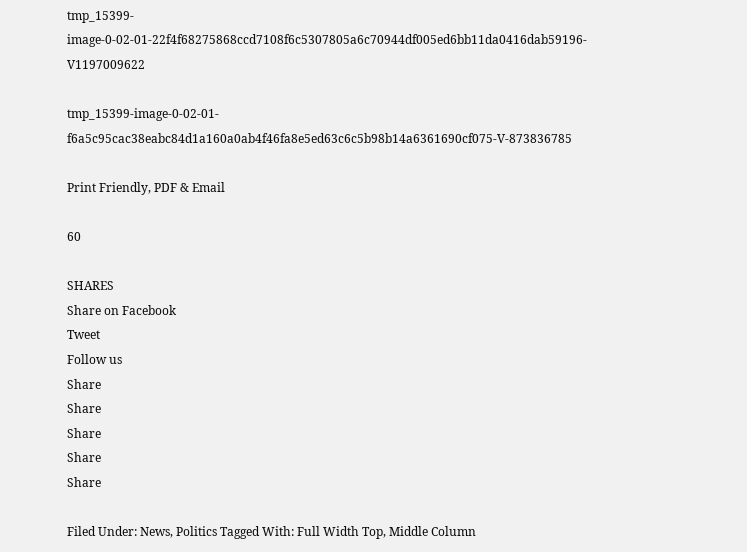tmp_15399-image-0-02-01-22f4f68275868ccd7108f6c5307805a6c70944df005ed6bb11da0416dab59196-V1197009622

tmp_15399-image-0-02-01-f6a5c95cac38eabc84d1a160a0ab4f46fa8e5ed63c6c5b98b14a6361690cf075-V-873836785

Print Friendly, PDF & Email

60

SHARES
Share on Facebook
Tweet
Follow us
Share
Share
Share
Share
Share

Filed Under: News, Politics Tagged With: Full Width Top, Middle Column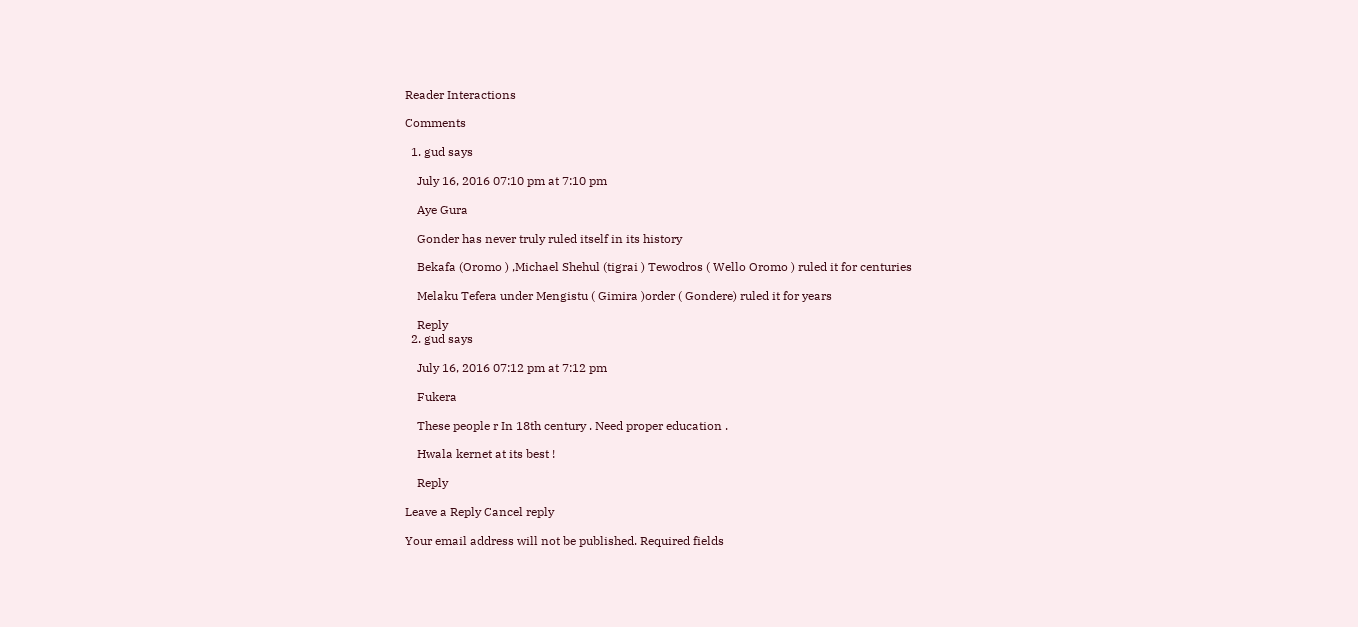Reader Interactions

Comments

  1. gud says

    July 16, 2016 07:10 pm at 7:10 pm

    Aye Gura

    Gonder has never truly ruled itself in its history

    Bekafa (Oromo ) ,Michael Shehul (tigrai ) Tewodros ( Wello Oromo ) ruled it for centuries

    Melaku Tefera under Mengistu ( Gimira )order ( Gondere) ruled it for years

    Reply
  2. gud says

    July 16, 2016 07:12 pm at 7:12 pm

    Fukera

    These people r In 18th century . Need proper education .

    Hwala kernet at its best !

    Reply

Leave a Reply Cancel reply

Your email address will not be published. Required fields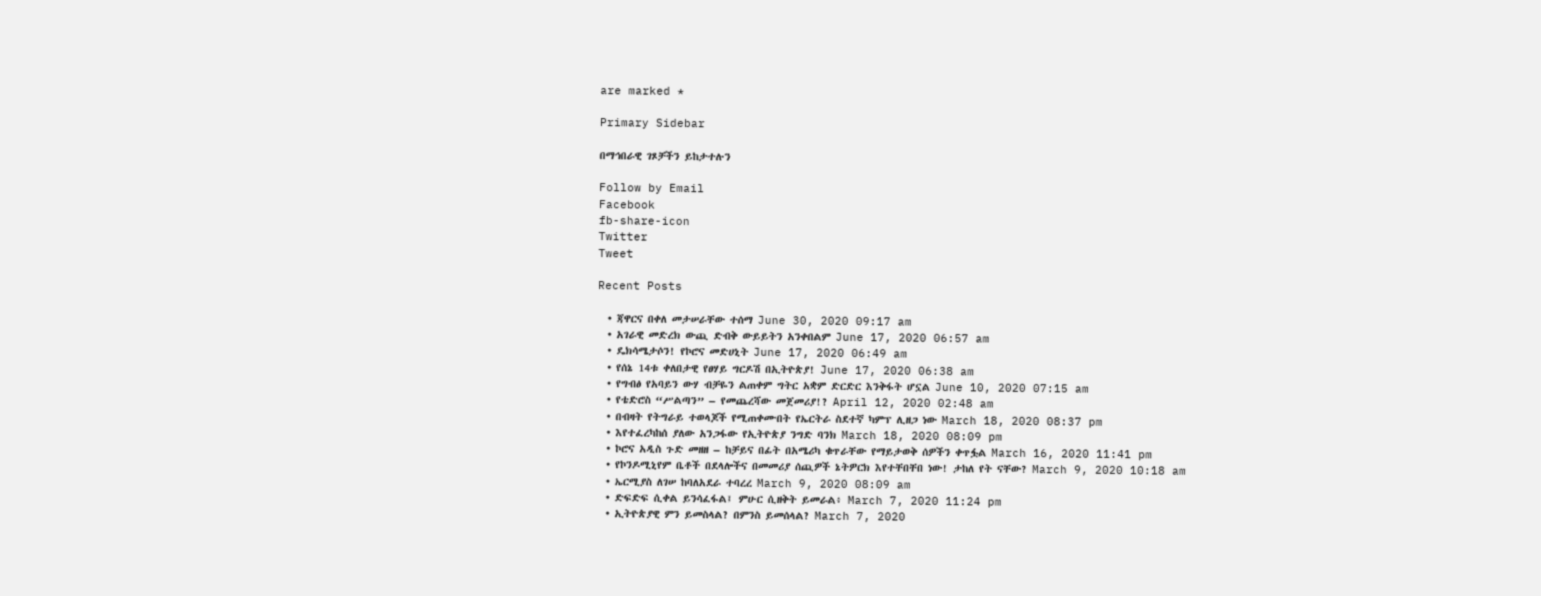are marked *

Primary Sidebar

በማኅበራዊ ገጾቻችን ይከታተሉን

Follow by Email
Facebook
fb-share-icon
Twitter
Tweet

Recent Posts

  • ጃዋርና በቀለ መታሠራቸው ተሰማ June 30, 2020 09:17 am
  • አገራዊ መድረክ ውጪ ድብቅ ውይይትን አንቀበልም June 17, 2020 06:57 am
  • ዴክሳሜታሶን! የኮሮና መድሀኒት June 17, 2020 06:49 am
  • የሰኔ 14ቱ ቀለበታዊ የፀሃይ ግርዶሽ በኢትዮጵያ! June 17, 2020 06:38 am
  • የግብፅ የአባይን ውሃ ብቻዬን ልጠቀም ግትር አቋም ድርድር እንቅፋት ሆኗል June 10, 2020 07:15 am
  • የቴድሮስ “ሥልጣን” – የመጨረሻው መጀመሪያ!? April 12, 2020 02:48 am
  • በብዛት የትግራይ ተወላጆች የሚጠቀሙበት የኤርትራ ስደተኛ ካምፕ ሊዘጋ ነው March 18, 2020 08:37 pm
  • እየተፈረካከሰ ያለው አንጋፋው የኢትዮጵያ ንግድ ባንክ March 18, 2020 08:09 pm
  • ኮሮና አዲስ ጉድ መዘዘ – ከቻይና በፊት በአሜሪካ ቁጥራቸው የማይታወቅ ሰዎችን ቀጥፏል March 16, 2020 11:41 pm
  • የኮንዶሚኒየም ቤቶች በደላሎችና በመመሪያ ሰጪዎች ኔትዎርክ እየተቸበቸበ ነው! ታከለ የት ናቸው? March 9, 2020 10:18 am
  • ኤርሚያስ ለገሠ ከባለአደራ ተባረረ March 9, 2020 08:09 am
  • ድፍድፍ ሲቀል ይንሳፈፋል፤ ምሁር ሲዘቅት ይመራል፥ March 7, 2020 11:24 pm
  • ኢትዮጵያዊ ምን ይመስላል? በምንስ ይመሰላል? March 7, 2020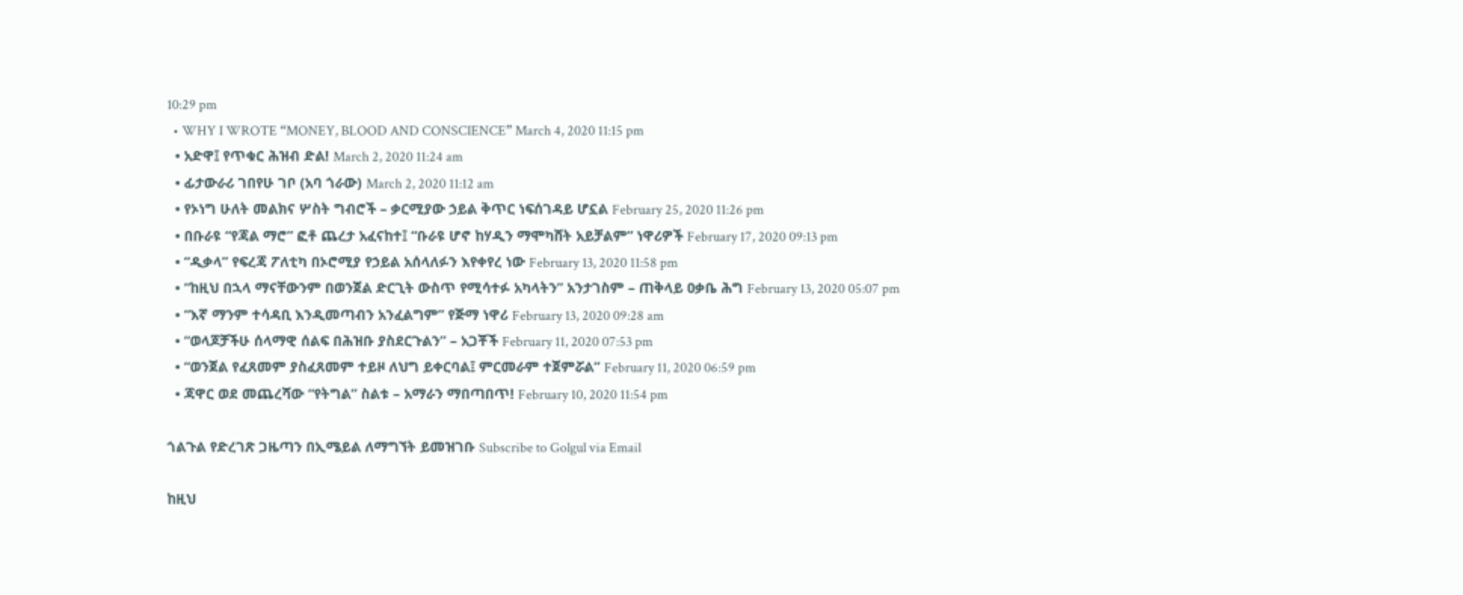10:29 pm
  • WHY I WROTE “MONEY, BLOOD AND CONSCIENCE” March 4, 2020 11:15 pm
  • አድዋ፤ የጥቁር ሕዝብ ድል! March 2, 2020 11:24 am
  • ፊታውራሪ ገበየሁ ገቦ (አባ ጎራው) March 2, 2020 11:12 am
  • የኦነግ ሁለት መልክና ሦስት ግብሮች – ቃርሚያው ኃይል ቅጥር ነፍሰገዳይ ሆኗል February 25, 2020 11:26 pm
  • በቡራዩ “የጃል ማሮ” ፎቶ ጨረታ አፈናከተ፤ “ቡራዩ ሆኖ ከሃዲን ማሞካሸት አይቻልም” ነዋሪዎች February 17, 2020 09:13 pm
  • “ዲቃላ” የፍረጃ ፖለቲካ በኦሮሚያ የኃይል አሰላለፉን እየቀየረ ነው February 13, 2020 11:58 pm
  • “ከዚህ በኋላ ማናቸውንም በወንጀል ድርጊት ውስጥ የሚሳተፉ አካላትን” አንታገስም – ጠቅላይ ዐቃቤ ሕግ February 13, 2020 05:07 pm
  • “እኛ ማንም ተሳዳቢ እንዲመጣብን አንፈልግም” የጅማ ነዋሪ February 13, 2020 09:28 am
  • “ወላጆቻችሁ ሰላማዊ ሰልፍ በሕዝቡ ያስደርጉልን” – አጋቾች February 11, 2020 07:53 pm
  • “ወንጀል የፈጸመም ያስፈጸመም ተይዞ ለህግ ይቀርባል፤ ምርመራም ተጀምሯል” February 11, 2020 06:59 pm
  • ጃዋር ወደ መጨረሻው “የትግል” ስልቱ – አማራን ማበጣበጥ! February 10, 2020 11:54 pm

ጎልጉል የድረገጽ ጋዜጣን በኢሜይል ለማግኘት ይመዝገቡ Subscribe to Golgul via Email

ከዚህ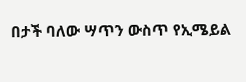በታች ባለው ሣጥን ውስጥ የኢሜይል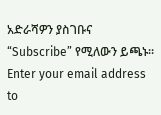አድራሻዎን ያስገቡና “Subscribe” የሚለውን ይጫኑ፡፡
Enter your email address to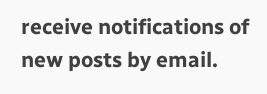receive notifications of new posts by email.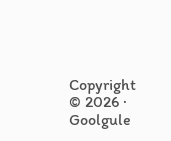Copyright © 2026 · Goolgule